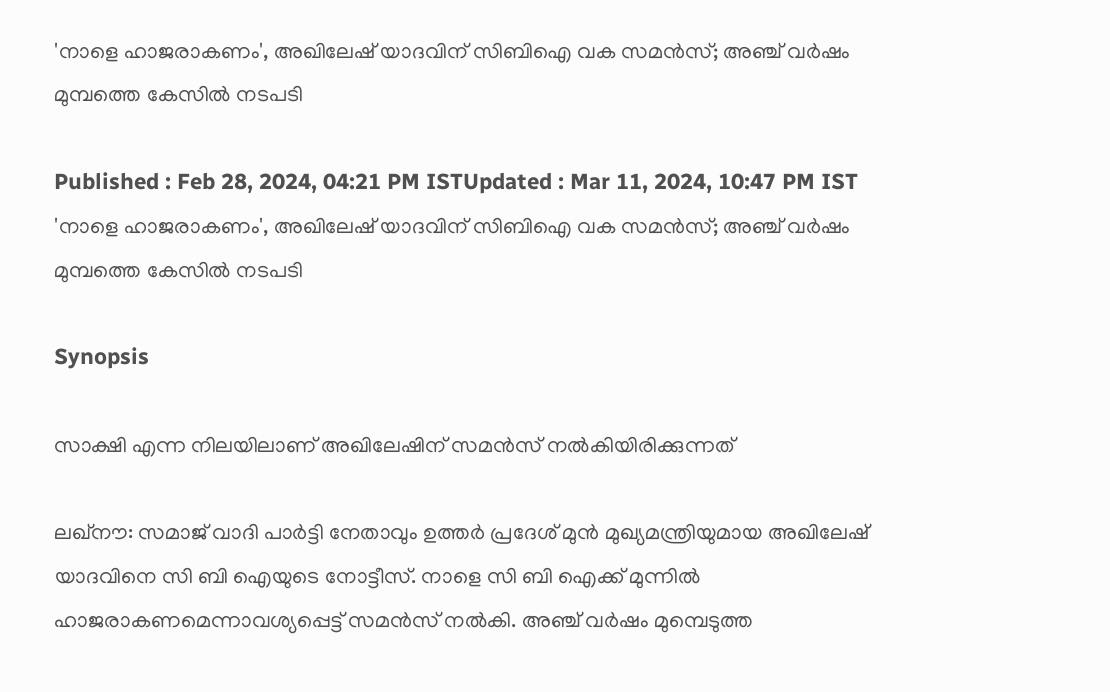'നാളെ ഹാജരാകണം', അഖിലേഷ് യാദവിന് സിബിഐ വക സമൻസ്; അഞ്ച് വർഷം മുമ്പത്തെ കേസിൽ നടപടി

Published : Feb 28, 2024, 04:21 PM ISTUpdated : Mar 11, 2024, 10:47 PM IST
'നാളെ ഹാജരാകണം', അഖിലേഷ് യാദവിന് സിബിഐ വക സമൻസ്; അഞ്ച് വർഷം മുമ്പത്തെ കേസിൽ നടപടി

Synopsis

സാക്ഷി എന്ന നിലയിലാണ് അഖിലേഷിന് സമൻസ് നൽകിയിരിക്കുന്നത്

ലഖ്നൗ: സമാജ് വാദി പാർട്ടി നേതാവും ഉത്തർ പ്രദേശ് മുൻ മുഖ്യമന്ത്രിയുമായ അഖിലേഷ് യാദവിനെ സി ബി ഐയുടെ നോട്ടീസ്. നാളെ സി ബി ഐക്ക് മുന്നിൽ ഹാജരാകണമെന്നാവശ്യപ്പെട്ട് സമൻസ് നൽകി. അഞ്ച് വർഷം മുമ്പെടുത്ത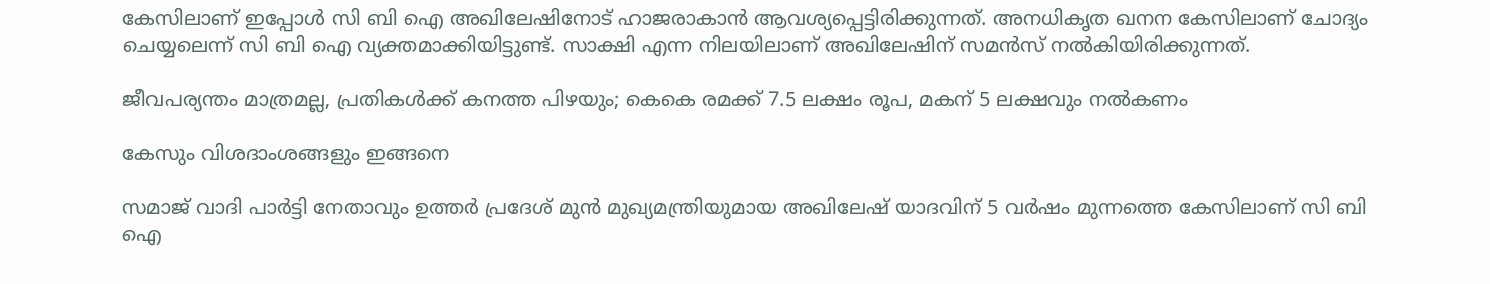കേസിലാണ് ഇപ്പോൾ സി ബി ഐ അഖിലേഷിനോട് ഹാജരാകാൻ ആവശ്യപ്പെട്ടിരിക്കുന്നത്. അനധികൃത ഖനന കേസിലാണ് ചോദ്യം ചെയ്യലെന്ന് സി ബി ഐ വ്യക്തമാക്കിയിട്ടുണ്ട്. സാക്ഷി എന്ന നിലയിലാണ് അഖിലേഷിന് സമൻസ് നൽകിയിരിക്കുന്നത്.

ജീവപര്യന്തം മാത്രമല്ല, പ്രതികൾക്ക് കനത്ത പിഴയും; കെകെ രമക്ക് 7.5 ലക്ഷം രൂപ, മകന് 5 ലക്ഷവും നൽകണം

കേസും വിശദാംശങ്ങളും ഇങ്ങനെ

സമാജ് വാദി പാർട്ടി നേതാവും ഉത്തർ പ്രദേശ് മുൻ മുഖ്യമന്ത്രിയുമായ അഖിലേഷ് യാദവിന് 5 വ‌ർഷം മുന്നത്തെ കേസിലാണ് സി ബി ഐ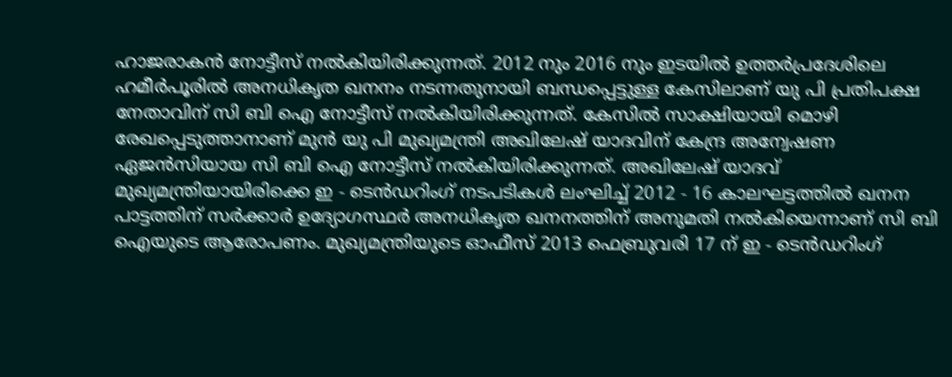ഹാജരാകൻ നോട്ടീസ് നൽകിയിരിക്കുന്നത്. 2012 നും 2016 നും ഇടയിൽ ഉത്തർപ്രദേശിലെ ഹമീർപൂരിൽ അനധികൃത ഖനനം നടന്നതുനായി ബന്ധപ്പെട്ടുള്ള കേസിലാണ് യു പി പ്രതിപക്ഷ നേതാവിന് സി ബി ഐ നോട്ടീസ് നൽകിയിരിക്കുന്നത്. കേസിൽ സാക്ഷിയായി മൊഴി രേഖപ്പെടുത്താനാണ് മുൻ യു പി മുഖ്യമന്ത്രി അഖിലേഷ് യാദവിന് കേന്ദ്ര അന്വേഷണ ഏജൻസിയായ സി ബി ഐ നോട്ടീസ് നൽകിയിരിക്കുന്നത്. അഖിലേഷ് യാദവ് മുഖ്യമന്ത്രിയായിരിക്കെ ഇ - ടെൻഡറിംഗ് നടപടികൾ ലംഘിച്ച് 2012 - 16 കാലഘട്ടത്തിൽ ഖനന പാട്ടത്തിന് സർക്കാർ ഉദ്യോഗസ്ഥർ അനധികൃത ഖനനത്തിന് അനുമതി നൽകിയെന്നാണ് സി ബി ഐയുടെ ആരോപണം. മുഖ്യമന്ത്രിയുടെ ഓഫീസ് 2013 ഫെബ്രുവരി 17 ന് ഇ - ടെൻഡറിംഗ്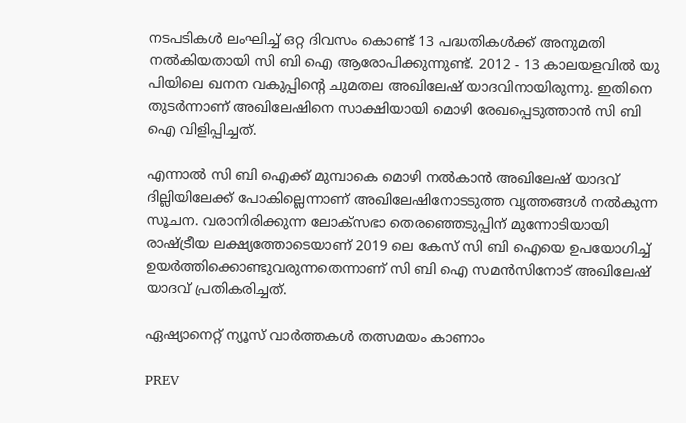നടപടികൾ ലംഘിച്ച് ഒറ്റ ദിവസം കൊണ്ട് 13 പദ്ധതികൾക്ക് അനുമതി നൽകിയതായി സി ബി ഐ ആരോപിക്കുന്നുണ്ട്. 2012 - 13 കാലയളവിൽ യു പിയിലെ ഖനന വകുപ്പിൻ്റെ ചുമതല അഖിലേഷ് യാദവിനായിരുന്നു. ഇതിനെ തുടർന്നാണ് അഖിലേഷിനെ സാക്ഷിയായി മൊഴി രേഖപ്പെടുത്താൻ സി ബി ഐ വിളിപ്പിച്ചത്.

എന്നാൽ സി ബി ഐക്ക് മുമ്പാകെ മൊഴി നൽകാൻ അഖിലേഷ് യാദവ് ദില്ലിയിലേക്ക് പോകില്ലെന്നാണ് അഖിലേഷിനോടടുത്ത വൃത്തങ്ങൾ നൽകുന്ന സൂചന. വരാനിരിക്കുന്ന ലോക്‌സഭാ തെരഞ്ഞെടുപ്പിന് മുന്നോടിയായി രാഷ്ട്രീയ ലക്ഷ്യത്തോടെയാണ് 2019 ലെ കേസ് സി ബി ഐയെ ഉപയോഗിച്ച് ഉയർത്തിക്കൊണ്ടുവരുന്നതെന്നാണ് സി ബി ഐ സമൻസിനോട് അഖിലേഷ് യാദവ് പ്രതികരിച്ചത്.

ഏഷ്യാനെറ്റ് ന്യൂസ് വാർത്തകൾ തത്സമയം കാണാം

PREV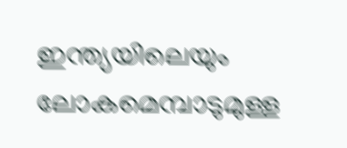ഇന്ത്യയിലെയും ലോകമെമ്പാടുമുള്ള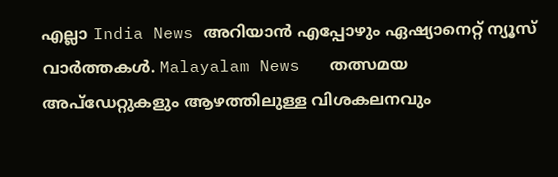എല്ലാ India News അറിയാൻ എപ്പോഴും ഏഷ്യാനെറ്റ് ന്യൂസ് വാർത്തകൾ. Malayalam News   തത്സമയ അപ്‌ഡേറ്റുകളും ആഴത്തിലുള്ള വിശകലനവും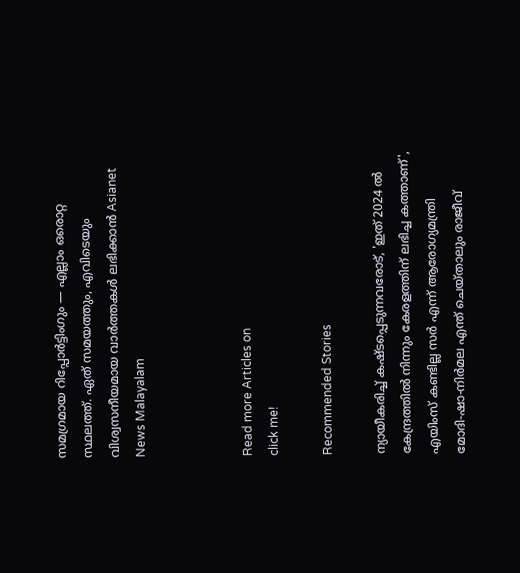സമഗ്രമായ റിപ്പോർട്ടിംഗും — എല്ലാം ഒരൊറ്റ സ്ഥലത്ത്. ഏത് സമയത്തും, എവിടെയും വിശ്വസനീയമായ വാർത്തകൾ ലഭിക്കാൻ Asianet News Malayalam



Read more Articles on
click me!

Recommended Stories

ന്യായീകരിച്ച് കഷ്ടപ്പെടുന്നവരോട്, 'ഇത് 2024 ൽ കേന്ദ്രത്തിൽ നിന്നും കേരളത്തിന് ലഭിച്ച കത്താണ്', എയിംസ് കണ്ടില്ല സര്‍ എന്ന് ആരോഗ്യമന്ത്രി
മോദി-ഷാ-നിർമല എന്ത് ചെയ്താലും രാജീവ്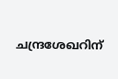ചന്ദ്രശേഖറിന്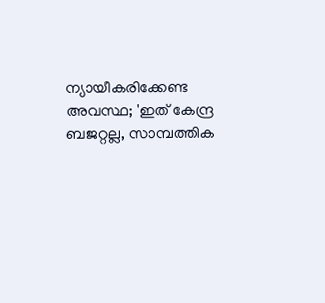ന്യായീകരിക്കേണ്ട അവസ്ഥ; 'ഇത് കേന്ദ്ര ബജറ്റല്ല, സാമ്പത്തിക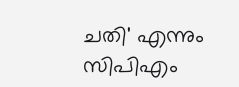ചതി' എന്നും സിപിഎം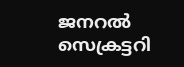ജനറൽ സെക്രട്ടറി